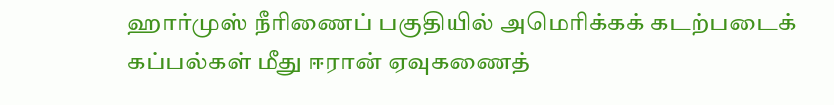ஹார்முஸ் நீரிணைப் பகுதியில் அமெரிக்கக் கடற்படைக் கப்பல்கள் மீது ஈரான் ஏவுகணைத்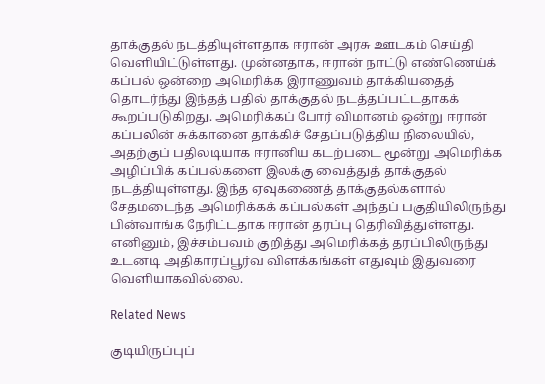தாக்குதல் நடத்தியுள்ளதாக ஈரான் அரசு ஊடகம் செய்தி வெளியிட்டுள்ளது. முன்னதாக, ஈரான் நாட்டு எண்ணெய்க் கப்பல் ஒன்றை அமெரிக்க இராணுவம் தாக்கியதைத் தொடர்ந்து இந்தத் பதில் தாக்குதல் நடத்தப்பட்டதாகக் கூறப்படுகிறது. அமெரிக்கப் போர் விமானம் ஒன்று ஈரான் கப்பலின் சுக்கானை தாக்கிச் சேதப்படுத்திய நிலையில், அதற்குப் பதிலடியாக ஈரானிய கடற்படை மூன்று அமெரிக்க அழிப்பிக் கப்பல்களை இலக்கு வைத்துத் தாக்குதல் நடத்தியுள்ளது. இந்த ஏவுகணைத் தாக்குதல்களால் சேதமடைந்த அமெரிக்கக் கப்பல்கள் அந்தப் பகுதியிலிருந்து பின்வாங்க நேரிட்டதாக ஈரான் தரப்பு தெரிவித்துள்ளது. எனினும், இச்சம்பவம் குறித்து அமெரிக்கத் தரப்பிலிருந்து உடனடி அதிகாரப்பூர்வ விளக்கங்கள் எதுவும் இதுவரை வெளியாகவில்லை.

Related News

குடியிருப்புப்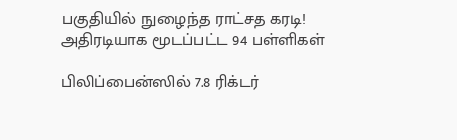பகுதியில் நுழைந்த ராட்சத கரடி! அதிரடியாக மூடப்பட்ட 94 பள்ளிகள்

பிலிப்பைன்ஸில் 7.8 ரிக்டர்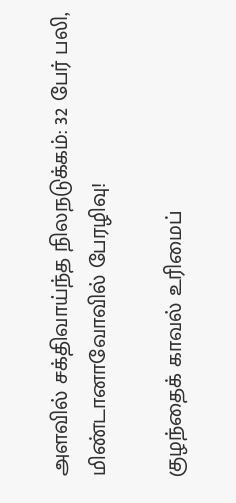அளவில் சக்திவாய்ந்த நிலநடுக்கம்: 32 பேர் பலி, மிண்டானாவோவில் பேரழிவு!

குழந்தைக் காவல் உரிமைப்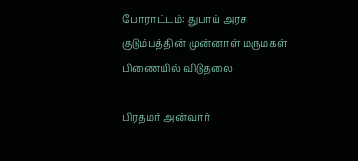போராட்டம்: துபாய் அரச குடும்பத்தின் முன்னாள் மருமகள் பிணையில் விடுதலை

பிரதமர் அன்வார்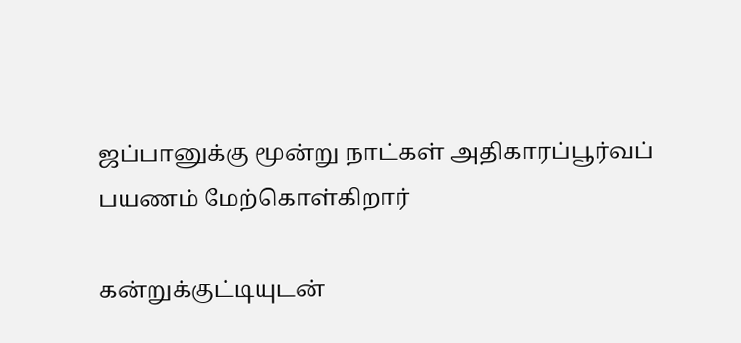ஜப்பானுக்கு மூன்று நாட்கள் அதிகாரப்பூர்வப் பயணம் மேற்கொள்கிறார்

கன்றுக்குட்டியுடன்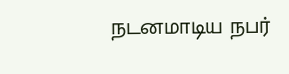நடனமாடிய நபர்